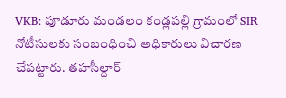VKB: పూడూరు మండలం కండ్లపల్లి గ్రామంలో SIR నోటీసులకు సంబంధించి అధికారులు విచారణ చేపట్టారు. తహసీల్దార్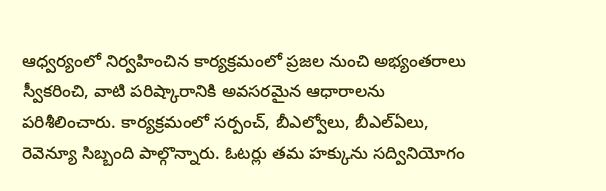ఆధ్వర్యంలో నిర్వహించిన కార్యక్రమంలో ప్రజల నుంచి అభ్యంతరాలు స్వీకరించి, వాటి పరిష్కారానికి అవసరమైన ఆధారాలను పరిశీలించారు. కార్యక్రమంలో సర్పంచ్, బీఎల్వోలు, బీఎల్ఏలు, రెవెన్యూ సిబ్బంది పాల్గొన్నారు. ఓటర్లు తమ హక్కును సద్వినియోగం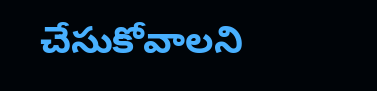చేసుకోవాలని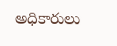అధికారులు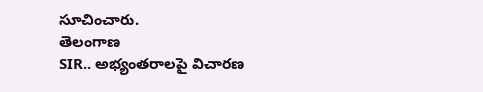సూచించారు.
తెలంగాణ
SIR.. అభ్యంతరాలపై విచారణ